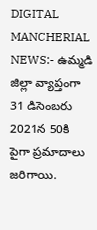DIGITAL MANCHERIAL NEWS:- ఉమ్మడి జిల్లా వ్యాప్తంగా 31 డిసెంబరు 2021న 50కి పైగా ప్రమాదాలు జరిగాయి.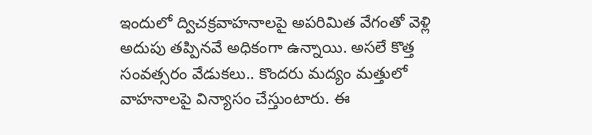ఇందులో ద్విచక్రవాహనాలపై అపరిమిత వేగంతో వెళ్లి అదుపు తప్పినవే అధికంగా ఉన్నాయి. అసలే కొత్త సంవత్సరం వేడుకలు.. కొందరు మద్యం మత్తులో వాహనాలపై విన్యాసం చేస్తుంటారు. ఈ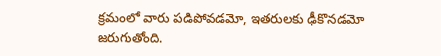క్రమంలో వారు పడిపోవడమో, ఇతరులకు ఢీకొనడమో జరుగుతోంది.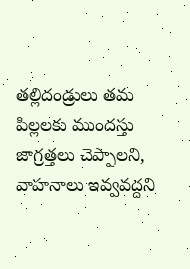తల్లిదండ్రులు తమ పిల్లలకు ముందస్తు జాగ్రత్తలు చెప్పాలని, వాహనాలు ఇవ్వవద్దని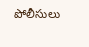పోలీసులు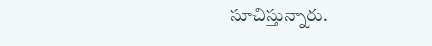సూచిస్తున్నారు.